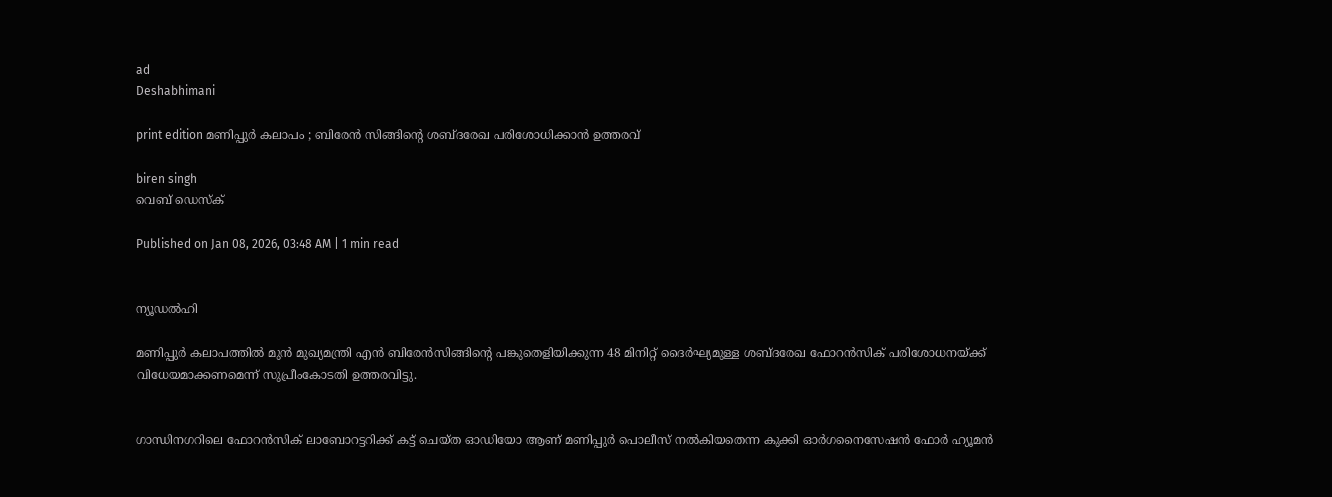ad
Deshabhimani

print edition മണിപ്പുർ കലാപം ; ബിരേൻ സിങ്ങിന്റെ ശബ്‌ദരേഖ പരിശോധിക്കാൻ ഉത്തരവ്‌

biren singh
വെബ് ഡെസ്ക്

Published on Jan 08, 2026, 03:48 AM | 1 min read


ന്യൂഡൽഹി

മണിപ്പുർ കലാപത്തിൽ മുൻ മുഖ്യമന്ത്രി എൻ ബിരേൻസിങ്ങിന്റെ പങ്കുതെളിയിക്കുന്ന 48 മിനിറ്റ്‌ ദൈർഘ്യമുള്ള ശബ്‌ദരേഖ ഫോറൻസിക്‌ പരിശോധനയ്‌ക്ക്‌ വിധേയമാക്കണമെന്ന്‌ സുപ്രീംകോടതി ഉത്തരവിട്ടു.


ഗാന്ധിനഗറിലെ ഫോറൻസിക്‌ ലാബോറട്ടറിക്ക്‌ കട്ട്‌ ചെയ്‌ത ഓഡിയോ ആണ്‌ മണിപ്പുർ പൊലീസ്‌ നൽകിയതെന്ന കുക്കി ഓർഗനൈസേഷൻ ഫോർ ഹ്യൂമൻ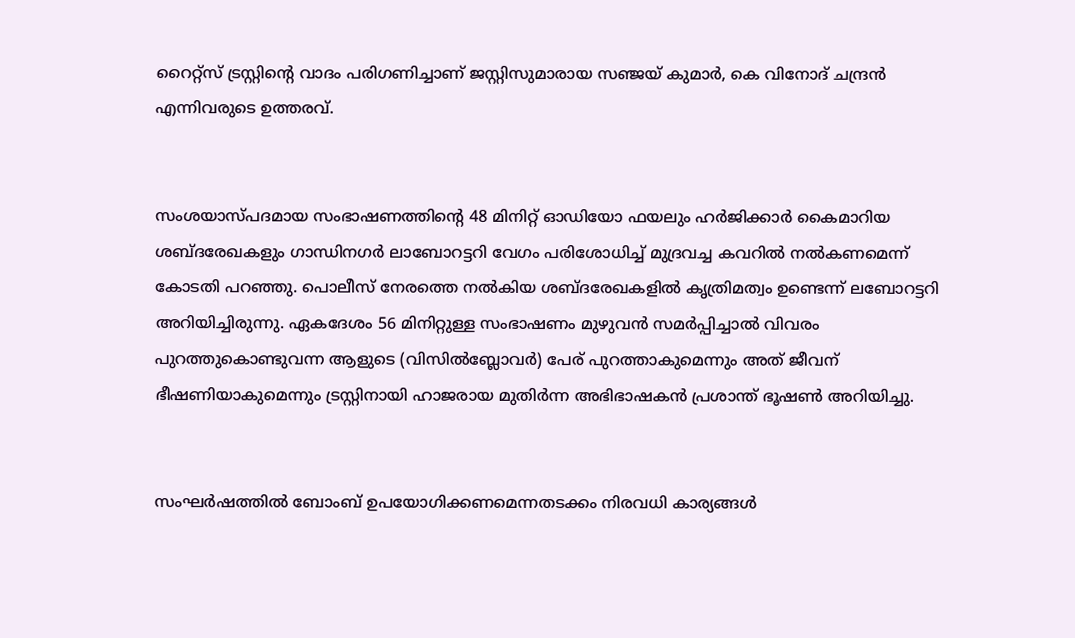റൈറ്റ്‌സ് ട്രസ്റ്റിന്റെ വാദം പരിഗണിച്ചാണ്‌ ജസ്റ്റിസുമാരായ സഞ്ജയ് കുമാർ, കെ വിനോദ് ചന്ദ്രൻ എന്നിവരുടെ ഉത്തരവ്‌.


സംശയാസ്‌പദമായ സംഭാഷണത്തിന്റെ 48 മിനിറ്റ്‌ ഓഡിയോ ഫയലും ഹർജിക്കാർ കൈമാറിയ ശബ്‌ദരേഖകളും ഗാന്ധിനഗർ ലാബോറട്ടറി വേഗം പരിശോധിച്ച്‌ മുദ്രവച്ച കവറിൽ നൽകണമെന്ന്‌ കോടതി പറഞ്ഞു. പൊലീസ്‌ നേരത്തെ നൽകിയ ശബ്‌ദരേഖകളിൽ കൃത്രിമത്വം ഉണ്ടെന്ന്‌ ലബോറട്ടറി അറിയിച്ചിരുന്നു. ഏകദേശം 56 മിനിറ്റുള്ള സംഭാഷണം മുഴുവൻ സമർപ്പിച്ചാൽ വിവരം പുറത്തുകൊണ്ടുവന്ന ആളുടെ (വിസിൽബ്ലോവര്‍) പേര്‌ പുറത്താകുമെന്നും അത്‌ ജീവന്‌ ഭീഷണിയാകുമെന്നും ട്രസ്റ്റിനായി ഹാജരായ മുതിർന്ന അഭിഭാഷകൻ പ്രശാന്ത്‌ ഭൂഷൺ അറിയിച്ചു.


സംഘർഷത്തിൽ ബോംബ്‌ ഉപയോഗിക്കണമെന്നതടക്കം നിരവധി കാര്യങ്ങൾ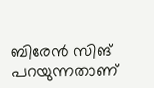ബിരേന്‍ സിങ്‌ പറയുന്നതാണ്‌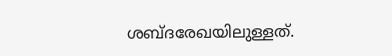ശബ്‌ദരേഖയിലുള്ളത്‌.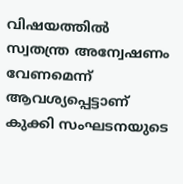വിഷയത്തിൽ സ്വതന്ത്ര അന്വേഷണം വേണമെന്ന്‌ ആവശ്യപ്പെട്ടാണ്‌ കുക്കി സംഘടനയുടെ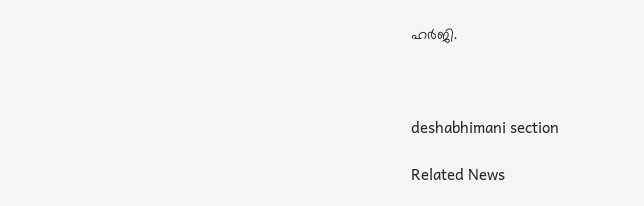ഹർജി.



deshabhimani section

Related News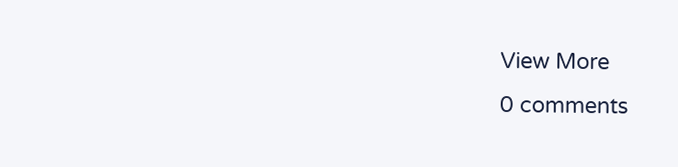View More
0 comments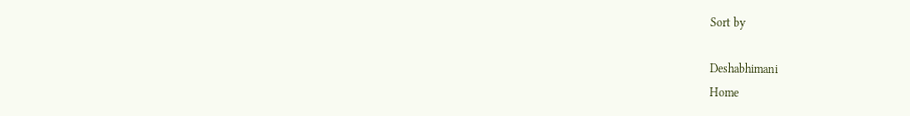Sort by

Deshabhimani
Home